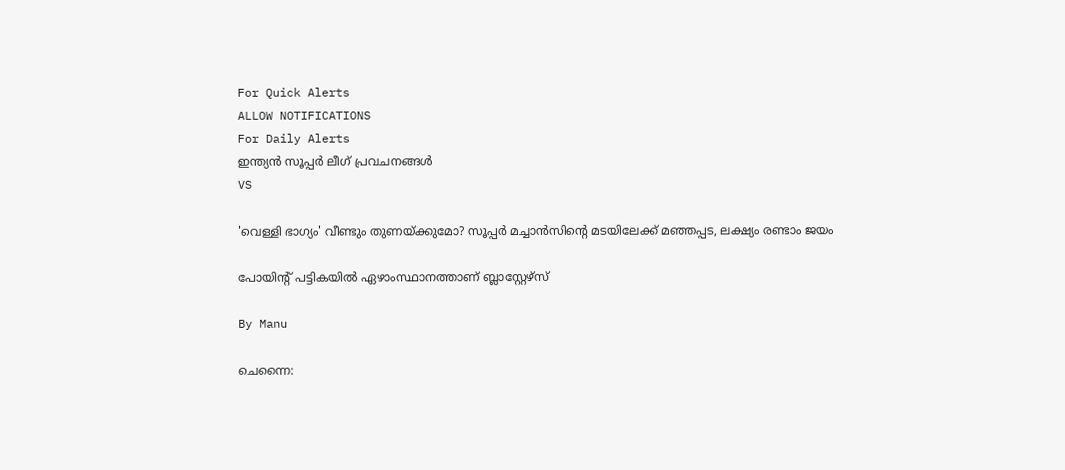For Quick Alerts
ALLOW NOTIFICATIONS
For Daily Alerts
ഇന്ത്യന്‍ സൂപ്പര്‍ ലീഗ്‌ പ്രവചനങ്ങൾ
VS

'വെള്ളി ഭാഗ്യം' വീണ്ടും തുണയ്ക്കുമോ? സൂപ്പര്‍ മച്ചാന്‍സിന്റെ മടയിലേക്ക് മഞ്ഞപ്പട, ലക്ഷ്യം രണ്ടാം ജയം

പോയിന്‍റ് പട്ടികയില്‍ ഏഴാംസ്ഥാനത്താണ് ബ്ലാസ്റ്റേഴ്സ്

By Manu

ചെന്നൈ: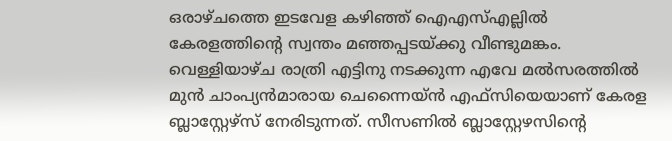ഒരാഴ്ചത്തെ ഇടവേള കഴിഞ്ഞ് ഐഎസ്എല്ലില്‍ കേരളത്തിന്റെ സ്വന്തം മഞ്ഞപ്പടയ്ക്കു വീണ്ടുമങ്കം. വെള്ളിയാഴ്ച രാത്രി എട്ടിനു നടക്കുന്ന എവേ മല്‍സരത്തില്‍ മുന്‍ ചാംപ്യന്‍മാരായ ചെന്നൈയ്ന്‍ എഫ്‌സിയെയാണ് കേരള ബ്ലാസ്റ്റേഴ്‌സ് നേരിടുന്നത്. സീസണില്‍ ബ്ലാസ്റ്റേഴസിന്റെ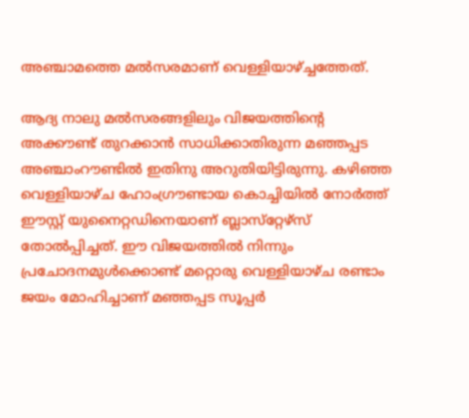അഞ്ചാമത്തെ മല്‍സരമാണ് വെള്ളിയാഴ്ച്ചത്തേത്.

ആദ്യ നാലു മല്‍സരങ്ങളിലും വിജയത്തിന്റെ അക്കൗണ്ട് തുറക്കാന്‍ സാധിക്കാതിരുന്ന മഞ്ഞപ്പട അഞ്ചാംറൗണ്ടില്‍ ഇതിനു അറുതിയിട്ടിരുന്നു. കഴി‍ഞ്ഞ വെള്ളിയാഴ്ച ഹോംഗ്രൗണ്ടായ കൊച്ചിയില്‍ നോര്‍ത്ത് ഈസ്റ്റ് യുനൈറ്റഡിനെയാണ് ബ്ലാസ്‌റ്റേഴ്‌സ് തോല്‍പ്പിച്ചത്. ഈ വിജയത്തില്‍ നിന്നും പ്രചോദനമുള്‍ക്കൊണ്ട് മറ്റൊരു വെള്ളിയാഴ്ച രണ്ടാം ജയം മോഹിച്ചാണ് മഞ്ഞപ്പട സൂപ്പര്‍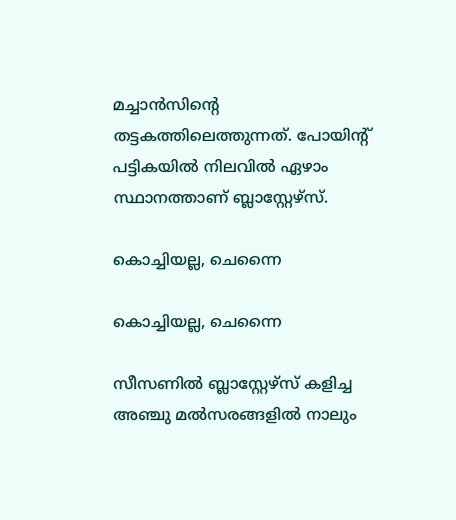മച്ചാന്‍സിന്റെ തട്ടകത്തിലെത്തുന്നത്. പോയിന്‍റ് പട്ടികയില്‍ നിലവില്‍ ഏഴാം സ്ഥാനത്താണ് ബ്ലാസ്റ്റേഴ്സ്.

കൊച്ചിയല്ല, ചെന്നൈ

കൊച്ചിയല്ല, ചെന്നൈ

സീസണില്‍ ബ്ലാസ്റ്റേഴ്‌സ് കളിച്ച അഞ്ചു മല്‍സരങ്ങളില്‍ നാലും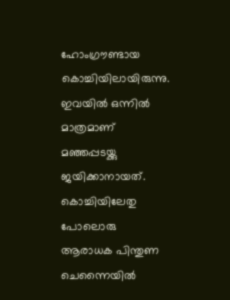ഹോംഗ്രൗണ്ടായ കൊച്ചിയിലായിരുന്നു. ഇവയില്‍ ഒന്നില്‍ മാത്രമാണ് മഞ്ഞപ്പടയ്ക്കു ജയിക്കാനായത്. കൊച്ചിയിലേതു പോലൊരു ആരാധക പിന്തുണ ചെന്നൈയില്‍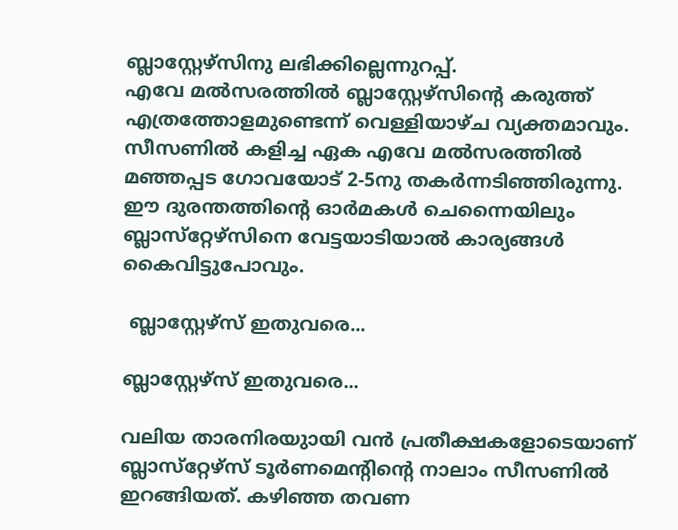ബ്ലാസ്റ്റേഴ്‌സിനു ലഭിക്കില്ലെന്നുറപ്പ്.
എവേ മല്‍സരത്തില്‍ ബ്ലാസ്റ്റേഴ്‌സിന്റെ കരുത്ത് എത്രത്തോളമുണ്ടെന്ന് വെള്ളിയാഴ്ച വ്യക്തമാവും. സീസണില്‍ കളിച്ച ഏക എവേ മല്‍സരത്തില്‍ മഞ്ഞപ്പട ഗോവയോട് 2-5നു തകര്‍ന്നടിഞ്ഞിരുന്നു. ഈ ദുരന്തത്തിന്റെ ഓര്‍മകള്‍ ചെന്നൈയിലും ബ്ലാസ്‌റ്റേഴ്‌സിനെ വേട്ടയാടിയാല്‍ കാര്യങ്ങള്‍ കൈവിട്ടുപോവും.

 ബ്ലാസ്റ്റേഴ്‌സ് ഇതുവരെ...

ബ്ലാസ്റ്റേഴ്‌സ് ഇതുവരെ...

വലിയ താരനിരയുായി വന്‍ പ്രതീക്ഷകളോടെയാണ് ബ്ലാസ്‌റ്റേഴ്‌സ് ടൂര്‍ണമെന്റിന്റെ നാലാം സീസണില്‍ ഇറങ്ങിയത്. കഴിഞ്ഞ തവണ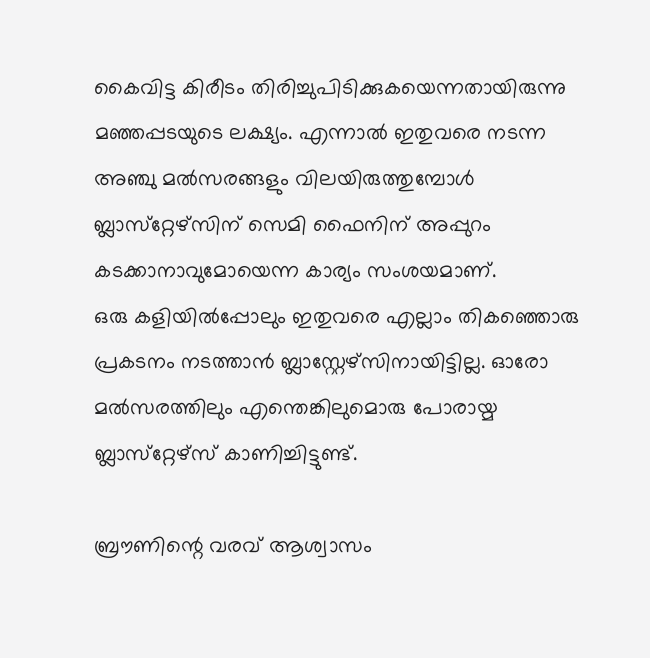കൈവിട്ട കിരീടം തിരിച്ചുപിടിക്കുകയെന്നതായിരുന്നു മഞ്ഞപ്പടയുടെ ലക്ഷ്യം. എന്നാല്‍ ഇതുവരെ നടന്ന അഞ്ചു മല്‍സരങ്ങളും വിലയിരുത്തുമ്പോള്‍ ബ്ലാസ്‌റ്റേഴ്‌സിന് സെമി ഫൈനിന് അപ്പുറം കടക്കാനാവുമോയെന്ന കാര്യം സംശയമാണ്.
ഒരു കളിയില്‍പ്പോലും ഇതുവരെ എല്ലാം തികഞ്ഞൊരു പ്രകടനം നടത്താന്‍ ബ്ലാസ്റ്റേഴ്‌സിനായിട്ടില്ല. ഓരോ മല്‍സരത്തിലും എന്തെങ്കിലുമൊരു പോരായ്മ ബ്ലാസ്‌റ്റേഴ്‌സ് കാണിച്ചിട്ടുണ്ട്.

ബ്രൗണിന്റെ വരവ് ആശ്വാസം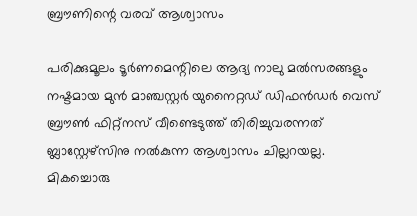ബ്രൗണിന്റെ വരവ് ആശ്വാസം

പരിക്കുമൂലം ടൂര്‍ണമെന്റിലെ ആദ്യ നാലു മല്‍സരങ്ങളും നഷ്ടമായ മുന്‍ മാഞ്ചസ്റ്റര്‍ യുനൈറ്റഡ് ഡിഫന്‍ഡര്‍ വെസ് ബ്രൗണ്‍ ഫിറ്റ്‌നസ് വീണ്ടെടുത്ത് തിരിച്ചുവരന്നത് ബ്ലാസ്റ്റേഴ്‌സിനു നല്‍കുന്ന ആശ്വാസം ചില്ലറയല്ല. മികച്ചൊരു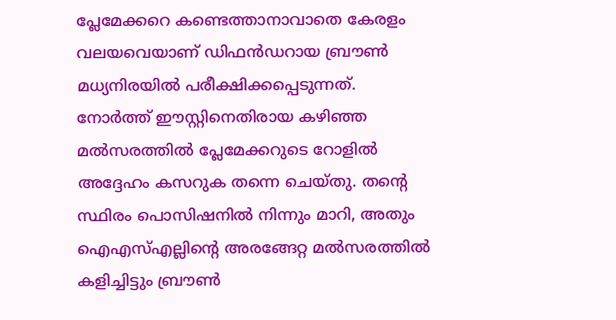പ്ലേമേക്കറെ കണ്ടെത്താനാവാതെ കേരളം വലയവെയാണ് ഡിഫന്‍ഡറായ ബ്രൗണ്‍ മധ്യനിരയില്‍ പരീക്ഷിക്കപ്പെടുന്നത്.
നോര്‍ത്ത് ഈസ്റ്റിനെതിരായ കഴിഞ്ഞ മല്‍സരത്തില്‍ പ്ലേമേക്കറുടെ റോളില്‍ അദ്ദേഹം കസറുക തന്നെ ചെയ്തു. തന്റെ സ്ഥിരം പൊസിഷനില്‍ നിന്നും മാറി, അതും ഐഎസ്എല്ലിന്റെ അരങ്ങേറ്റ മല്‍സരത്തില്‍ കളിച്ചിട്ടും ബ്രൗണ്‍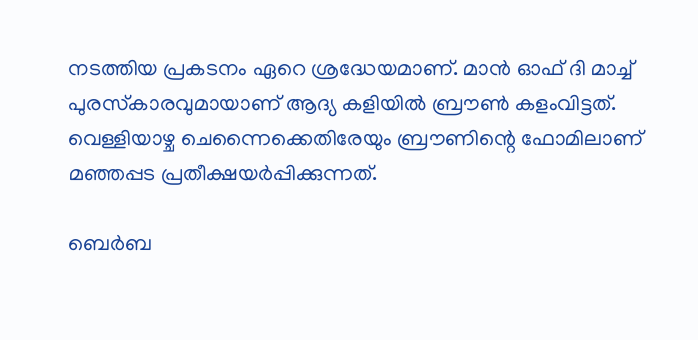നടത്തിയ പ്രകടനം ഏറെ ശ്രദ്ധേയമാണ്. മാന്‍ ഓഫ് ദി മാച്ച് പുരസ്‌കാരവുമായാണ് ആദ്യ കളിയില്‍ ബ്രൗണ്‍ കളംവിട്ടത്. വെള്ളിയാഴ്ച ചെന്നൈക്കെതിരേയും ബ്രൗണിന്റെ ഫോമിലാണ് മഞ്ഞപ്പട പ്രതീക്ഷയര്‍പ്പിക്കുന്നത്.

ബെര്‍ബ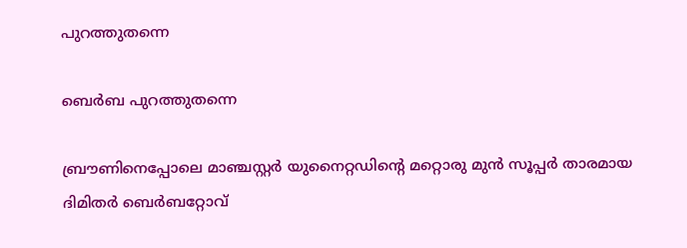പുറത്തുതന്നെ

ബെര്‍ബ പുറത്തുതന്നെ

ബ്രൗണിനെപ്പോലെ മാഞ്ചസ്റ്റര്‍ യുനൈറ്റഡിന്റെ മറ്റൊരു മുന്‍ സൂപ്പര്‍ താരമായ ദിമിതര്‍ ബെര്‍ബറ്റോവ്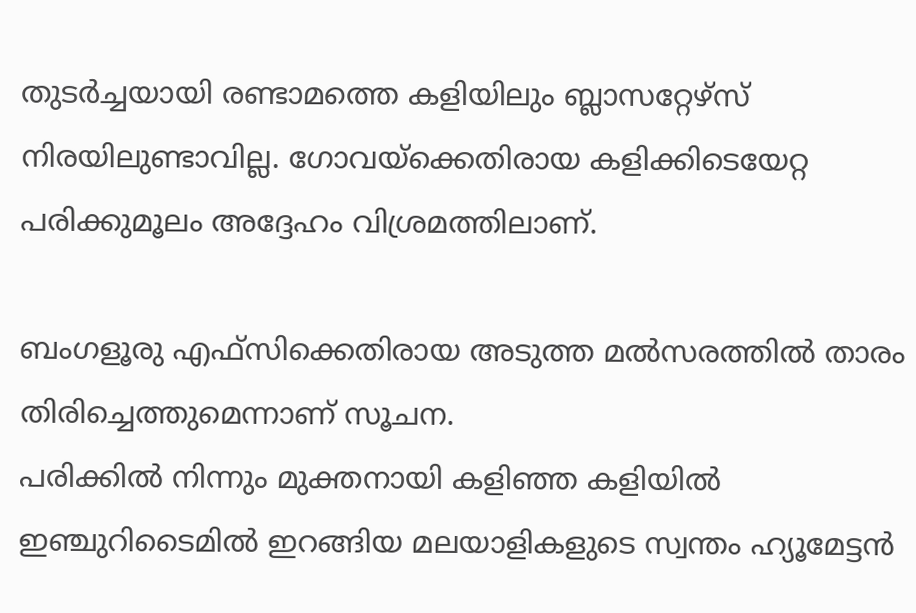തുടര്‍ച്ചയായി രണ്ടാമത്തെ കളിയിലും ബ്ലാസറ്റേഴ്‌സ് നിരയിലുണ്ടാവില്ല. ഗോവയ്‌ക്കെതിരായ കളിക്കിടെയേറ്റ പരിക്കുമൂലം അദ്ദേഹം വിശ്രമത്തിലാണ്.

ബംഗളൂരു എഫ്‌സിക്കെതിരായ അടുത്ത മല്‍സരത്തില്‍ താരം തിരിച്ചെത്തുമെന്നാണ് സൂചന.
പരിക്കില്‍ നിന്നും മുക്തനായി കളിഞ്ഞ കളിയില്‍ ഇഞ്ചുറിടൈമില്‍ ഇറങ്ങിയ മലയാളികളുടെ സ്വന്തം ഹ്യൂമേട്ടന്‍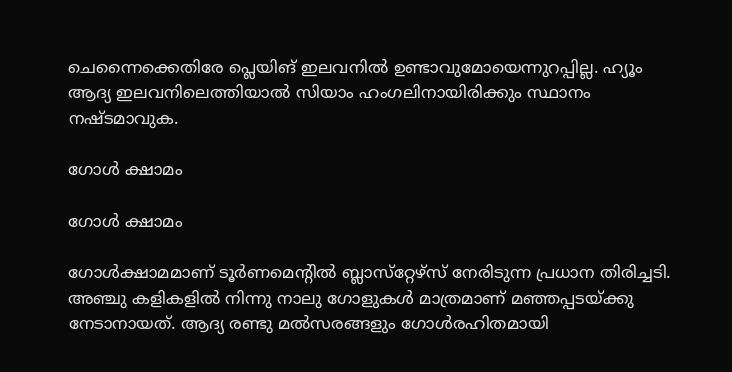ചെന്നൈക്കെതിരേ പ്ലെയിങ് ഇലവനില്‍ ഉണ്ടാവുമോയെന്നുറപ്പില്ല. ഹ്യൂം ആദ്യ ഇലവനിലെത്തിയാല്‍ സിയാം ഹംഗലിനായിരിക്കും സ്ഥാനം നഷ്ടമാവുക.

ഗോള്‍ ക്ഷാമം

ഗോള്‍ ക്ഷാമം

ഗോള്‍ക്ഷാമമാണ് ടൂര്‍ണമെന്റില്‍ ബ്ലാസ്‌റ്റേഴ്‌സ് നേരിടുന്ന പ്രധാന തിരിച്ചടി. അഞ്ചു കളികളില്‍ നിന്നു നാലു ഗോളുകള്‍ മാത്രമാണ് മഞ്ഞപ്പടയ്ക്കു നേടാനായത്. ആദ്യ രണ്ടു മല്‍സരങ്ങളും ഗോള്‍രഹിതമായി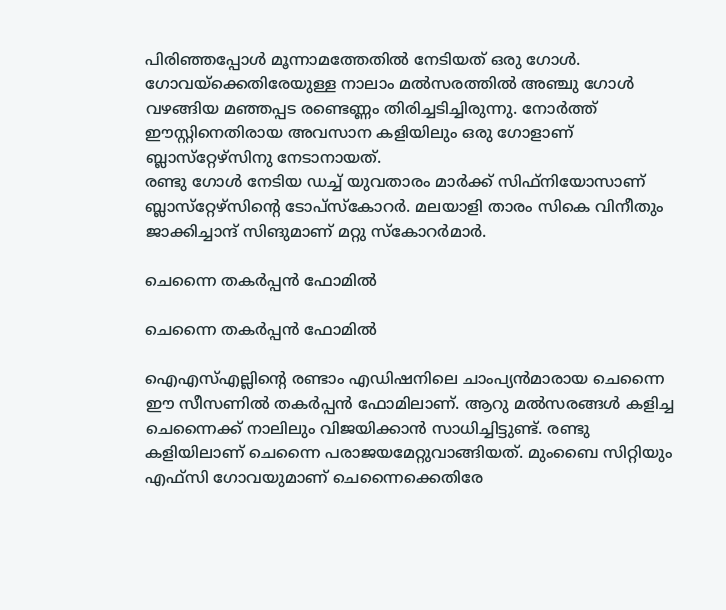പിരിഞ്ഞപ്പോള്‍ മൂന്നാമത്തേതില്‍ നേടിയത് ഒരു ഗോള്‍. ഗോവയ്‌ക്കെതിരേയുള്ള നാലാം മല്‍സരത്തില്‍ അഞ്ചു ഗോള്‍ വഴങ്ങിയ മഞ്ഞപ്പട രണ്ടെണ്ണം തിരിച്ചടിച്ചിരുന്നു. നോര്‍ത്ത് ഈസ്റ്റിനെതിരായ അവസാന കളിയിലും ഒരു ഗോളാണ് ബ്ലാസ്‌റ്റേഴ്‌സിനു നേടാനായത്.
രണ്ടു ഗോള്‍ നേടിയ ഡച്ച് യുവതാരം മാര്‍ക്ക് സിഫ്‌നിയോസാണ് ബ്ലാസ്‌റ്റേഴ്‌സിന്റെ ടോപ്‌സ്‌കോറര്‍. മലയാളി താരം സികെ വിനീതും ജാക്കിച്ചാന്ദ് സിങുമാണ് മറ്റു സ്‌കോറര്‍മാര്‍.

ചെന്നൈ തകര്‍പ്പന്‍ ഫോമില്‍

ചെന്നൈ തകര്‍പ്പന്‍ ഫോമില്‍

ഐഎസ്എല്ലിന്റെ രണ്ടാം എഡിഷനിലെ ചാംപ്യന്‍മാരായ ചെന്നൈ ഈ സീസണില്‍ തകര്‍പ്പന്‍ ഫോമിലാണ്. ആറു മല്‍സരങ്ങള്‍ കളിച്ച ചെന്നൈക്ക് നാലിലും വിജയിക്കാന്‍ സാധിച്ചിട്ടുണ്ട്. രണ്ടു കളിയിലാണ് ചെന്നൈ പരാജയമേറ്റുവാങ്ങിയത്. മുംബൈ സിറ്റിയും എഫ്‌സി ഗോവയുമാണ് ചെന്നൈക്കെതിരേ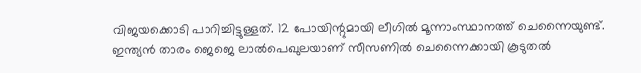വിജയക്കൊടി പാറിച്ചിട്ടുള്ളത്. 12 പോയിന്റുമായി ലീഗില്‍ മൂന്നാംസ്ഥാനത്ത് ചെന്നൈയുണ്ട്.
ഇന്ത്യന്‍ താരം ജെജെ ലാല്‍പെഖുലയാണ് സീസണില്‍ ചെന്നൈക്കായി കൂടുതല്‍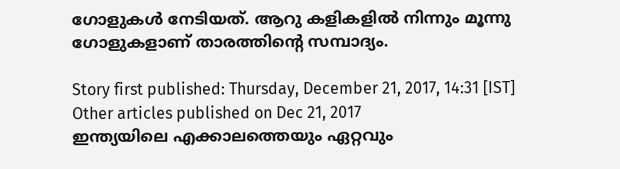ഗോളുകള്‍ നേടിയത്. ആറു കളികളില്‍ നിന്നും മൂന്നു ഗോളുകളാണ് താരത്തിന്റെ സമ്പാദ്യം.

Story first published: Thursday, December 21, 2017, 14:31 [IST]
Other articles published on Dec 21, 2017
ഇന്ത്യയിലെ എക്കാലത്തെയും ഏറ്റവും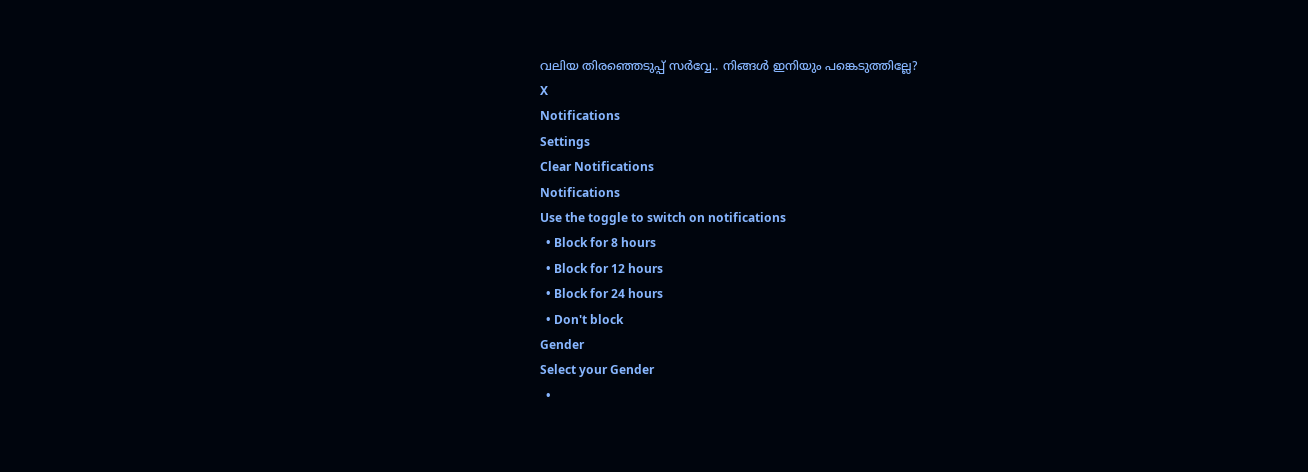വലിയ തിരഞ്ഞെടുപ്പ് സർവ്വേ.. നിങ്ങൾ ഇനിയും പങ്കെടുത്തില്ലേ?
X
Notifications
Settings
Clear Notifications
Notifications
Use the toggle to switch on notifications
  • Block for 8 hours
  • Block for 12 hours
  • Block for 24 hours
  • Don't block
Gender
Select your Gender
  •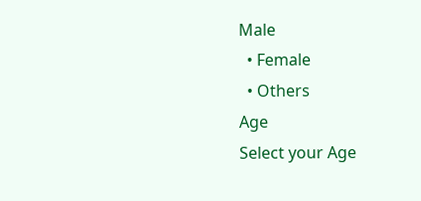Male
  • Female
  • Others
Age
Select your Age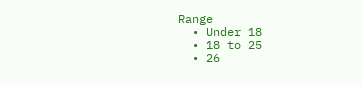Range
  • Under 18
  • 18 to 25
  • 26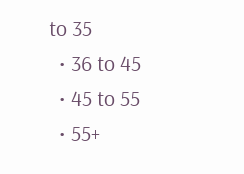to 35
  • 36 to 45
  • 45 to 55
  • 55+